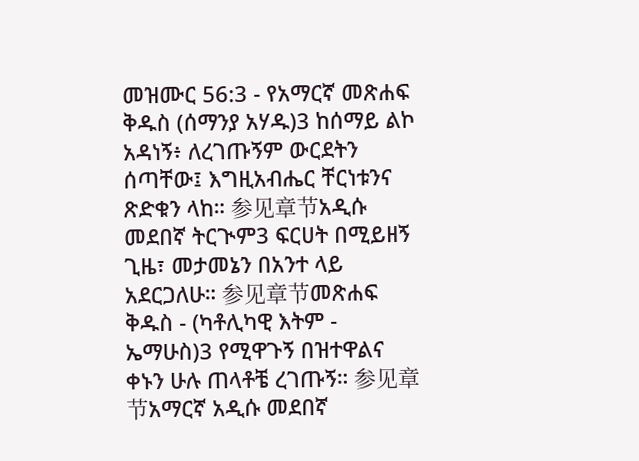መዝሙር 56:3 - የአማርኛ መጽሐፍ ቅዱስ (ሰማንያ አሃዱ)3 ከሰማይ ልኮ አዳነኝ፥ ለረገጡኝም ውርደትን ሰጣቸው፤ እግዚአብሔር ቸርነቱንና ጽድቁን ላከ። 参见章节አዲሱ መደበኛ ትርጒም3 ፍርሀት በሚይዘኝ ጊዜ፣ መታመኔን በአንተ ላይ አደርጋለሁ። 参见章节መጽሐፍ ቅዱስ - (ካቶሊካዊ እትም - ኤማሁስ)3 የሚዋጉኝ በዝተዋልና ቀኑን ሁሉ ጠላቶቼ ረገጡኝ። 参见章节አማርኛ አዲሱ መደበኛ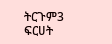ትርጉም3 ፍርሀት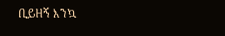ቢይዘኝ እንኳ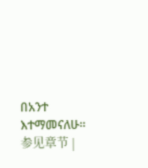በአንተ እተማመናለሁ። 参见章节 |